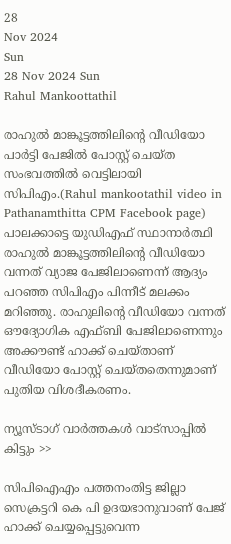28
Nov 2024
Sun
28 Nov 2024 Sun
Rahul Mankoottathil

രാഹുല്‍ മാങ്കൂട്ടത്തിലിന്റെ വീഡിയോ പാര്‍ട്ടി പേജില്‍ പോസ്റ്റ് ചെയ്ത സംഭവത്തില്‍ വെട്ടിലായി സിപിഎം.(Rahul mankootathil video in Pathanamthitta CPM Facebook page)  പാലക്കാട്ടെ യുഡിഎഫ് സ്ഥാനാര്‍ത്ഥി രാഹുല്‍ മാങ്കൂട്ടത്തിലിന്റെ വീഡിയോ വന്നത് വ്യാജ പേജിലാണെന്ന് ആദ്യം പറഞ്ഞ സിപിഎം പിന്നീട് മലക്കം മറിഞ്ഞു. രാഹുലിന്റെ വീഡിയോ വന്നത് ഔദ്യോഗിക എഫ്ബി പേജിലാണെന്നും അക്കൗണ്ട് ഹാക്ക് ചെയ്താണ് വീഡിയോ പോസ്റ്റ് ചെയ്തതെന്നുമാണ് പുതിയ വിശദീകരണം.

ന്യൂസ്ടാഗ് വാര്‍ത്തകള്‍ വാട്‌സാപ്പില്‍ കിട്ടും >>

സിപിഐഎം പത്തനംതിട്ട ജില്ലാ സെക്രട്ടറി കെ പി ഉദയഭാനുവാണ് പേജ് ഹാക്ക് ചെയ്യപ്പെട്ടുവെന്ന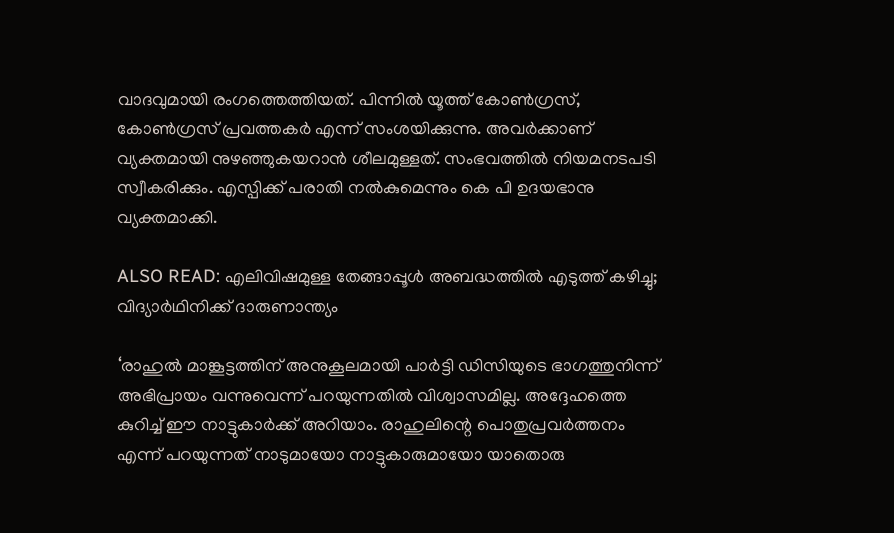വാദവുമായി രംഗത്തെത്തിയത്. പിന്നില്‍ യൂത്ത് കോണ്‍ഗ്രസ്, കോണ്‍ഗ്രസ് പ്രവത്തകര്‍ എന്ന് സംശയിക്കുന്നു. അവര്‍ക്കാണ് വ്യക്തമായി നുഴഞ്ഞുകയറാന്‍ ശീലമുള്ളത്. സംഭവത്തില്‍ നിയമനടപടി സ്വീകരിക്കും. എസ്പിക്ക് പരാതി നല്‍കുമെന്നും കെ പി ഉദയഭാനു വ്യക്തമാക്കി.

ALSO READ: എലിവിഷമുള്ള തേങ്ങാപ്പൂള്‍ അബദ്ധത്തില്‍ എടുത്ത് കഴിച്ചു; വിദ്യാര്‍ഥിനിക്ക് ദാരുണാന്ത്യം

‘രാഹുല്‍ മാങ്കൂട്ടത്തിന് അനുകൂലമായി പാര്‍ട്ടി ഡിസിയുടെ ഭാഗത്തുനിന്ന് അഭിപ്രായം വന്നുവെന്ന് പറയുന്നതില്‍ വിശ്വാസമില്ല. അദ്ദേഹത്തെ കുറിച്ച് ഈ നാട്ടുകാര്‍ക്ക് അറിയാം. രാഹുലിന്റെ പൊതുപ്രവര്‍ത്തനം എന്ന് പറയുന്നത് നാടുമായോ നാട്ടുകാരുമായോ യാതൊരു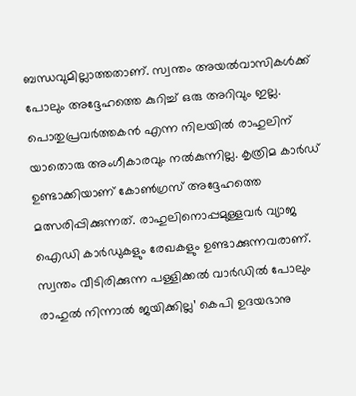ബന്ധവുമില്ലാത്തതാണ്. സ്വന്തം അയല്‍വാസികള്‍ക്ക് പോലും അദ്ദേഹത്തെ കുറിച്ച് ഒരു അറിവും ഇല്ല. പൊതുപ്രവര്‍ത്തകന്‍ എന്ന നിലയില്‍ രാഹുലിന് യാതൊരു അംഗീകാരവും നല്‍കുന്നില്ല. കൃത്രിമ കാര്‍ഡ് ഉണ്ടാക്കിയാണ് കോണ്‍ഗ്രസ് അദ്ദേഹത്തെ മത്സരിപ്പിക്കുന്നത്. രാഹുലിനൊപ്പമുള്ളവര്‍ വ്യാജ ഐഡി കാര്‍ഡുകളും രേഖകളും ഉണ്ടാക്കുന്നവരാണ്. സ്വന്തം വീടിരിക്കുന്ന പള്ളിക്കല്‍ വാര്‍ഡില്‍ പോലും രാഹുല്‍ നിന്നാല്‍ ജയിക്കില്ല’ കെപി ഉദയഭാനു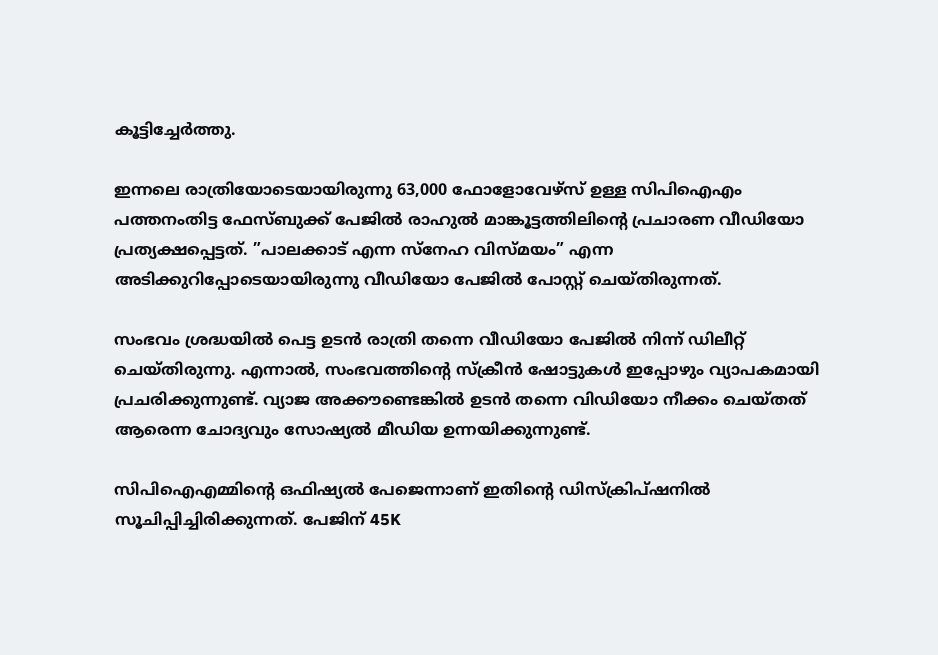കൂട്ടിച്ചേര്‍ത്തു.

ഇന്നലെ രാത്രിയോടെയായിരുന്നു 63,000 ഫോളോവേഴ്‌സ് ഉള്ള സിപിഐഎം പത്തനംതിട്ട ഫേസ്ബുക്ക് പേജില്‍ രാഹുല്‍ മാങ്കൂട്ടത്തിലിന്റെ പ്രചാരണ വീഡിയോ പ്രത്യക്ഷപ്പെട്ടത്. ”പാലക്കാട് എന്ന സ്‌നേഹ വിസ്മയം” എന്ന അടിക്കുറിപ്പോടെയായിരുന്നു വീഡിയോ പേജില്‍ പോസ്റ്റ് ചെയ്തിരുന്നത്.

സംഭവം ശ്രദ്ധയില്‍ പെട്ട ഉടന്‍ രാത്രി തന്നെ വീഡിയോ പേജില്‍ നിന്ന് ഡിലീറ്റ് ചെയ്തിരുന്നു. എന്നാല്‍, സംഭവത്തിന്റെ സ്‌ക്രീന്‍ ഷോട്ടുകള്‍ ഇപ്പോഴും വ്യാപകമായി പ്രചരിക്കുന്നുണ്ട്. വ്യാജ അക്കൗണ്ടെങ്കില്‍ ഉടന്‍ തന്നെ വിഡിയോ നീക്കം ചെയ്തത് ആരെന്ന ചോദ്യവും സോഷ്യല്‍ മീഡിയ ഉന്നയിക്കുന്നുണ്ട്.

സിപിഐഎമ്മിന്റെ ഒഫിഷ്യല്‍ പേജെന്നാണ് ഇതിന്റെ ഡിസ്‌ക്രിപ്ഷനില്‍ സൂചിപ്പിച്ചിരിക്കുന്നത്. പേജിന് 45K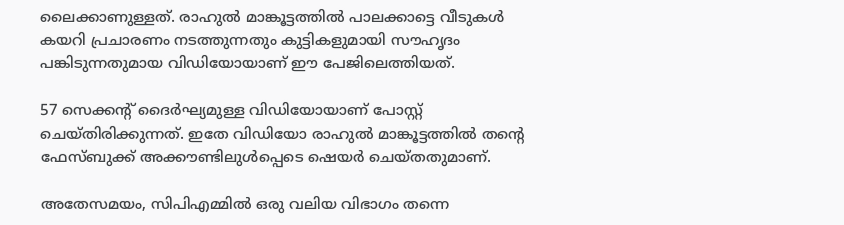ലൈക്കാണുള്ളത്. രാഹുല്‍ മാങ്കൂട്ടത്തില്‍ പാലക്കാട്ടെ വീടുകള്‍ കയറി പ്രചാരണം നടത്തുന്നതും കുട്ടികളുമായി സൗഹൃദം പങ്കിടുന്നതുമായ വിഡിയോയാണ് ഈ പേജിലെത്തിയത്.

57 സെക്കന്റ് ദൈര്‍ഘ്യമുള്ള വിഡിയോയാണ് പോസ്റ്റ് ചെയ്തിരിക്കുന്നത്. ഇതേ വിഡിയോ രാഹുല്‍ മാങ്കൂട്ടത്തില്‍ തന്റെ ഫേസ്ബുക്ക് അക്കൗണ്ടിലുള്‍പ്പെടെ ഷെയര്‍ ചെയ്തതുമാണ്.

അതേസമയം, സിപിഎമ്മില്‍ ഒരു വലിയ വിഭാഗം തന്നെ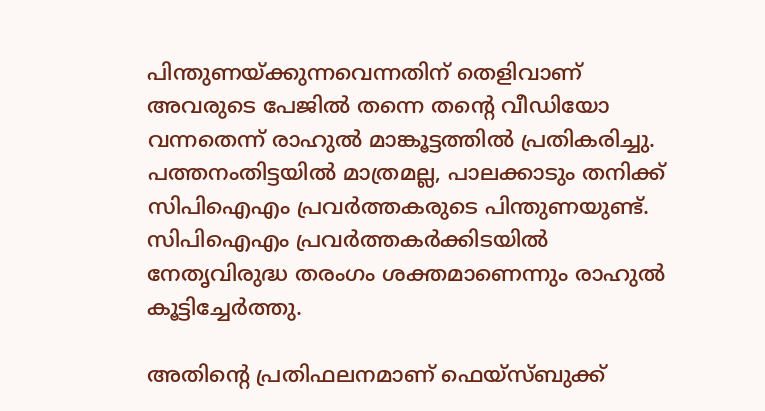പിന്തുണയ്ക്കുന്നവെന്നതിന് തെളിവാണ് അവരുടെ പേജില്‍ തന്നെ തന്റെ വീഡിയോ വന്നതെന്ന് രാഹുല്‍ മാങ്കൂട്ടത്തില്‍ പ്രതികരിച്ചു.
പത്തനംതിട്ടയില്‍ മാത്രമല്ല, പാലക്കാടും തനിക്ക് സിപിഐഎം പ്രവര്‍ത്തകരുടെ പിന്തുണയുണ്ട്. സിപിഐഎം പ്രവര്‍ത്തകര്‍ക്കിടയില്‍ നേതൃവിരുദ്ധ തരംഗം ശക്തമാണെന്നും രാഹുല്‍ കൂട്ടിച്ചേര്‍ത്തു.

അതിന്റെ പ്രതിഫലനമാണ് ഫെയ്സ്ബുക്ക്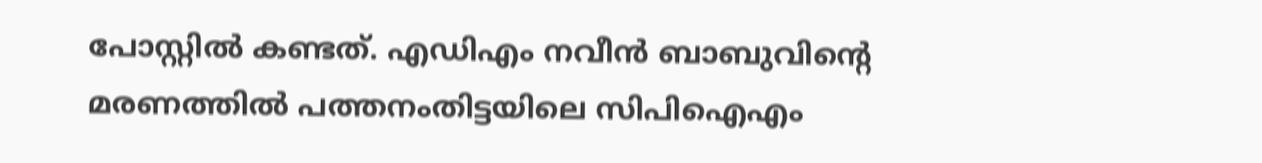പോസ്റ്റില്‍ കണ്ടത്. എഡിഎം നവീന്‍ ബാബുവിന്റെ മരണത്തില്‍ പത്തനംതിട്ടയിലെ സിപിഐഎം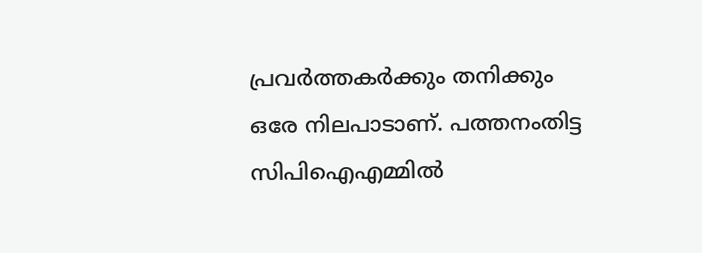പ്രവര്‍ത്തകര്‍ക്കും തനിക്കും ഒരേ നിലപാടാണ്. പത്തനംതിട്ട സിപിഐഎമ്മില്‍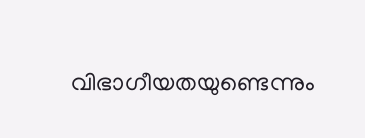വിഭാഗീയതയുണ്ടെന്നും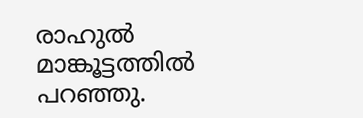രാഹുല്‍ മാങ്കൂട്ടത്തില്‍ പറഞ്ഞു.